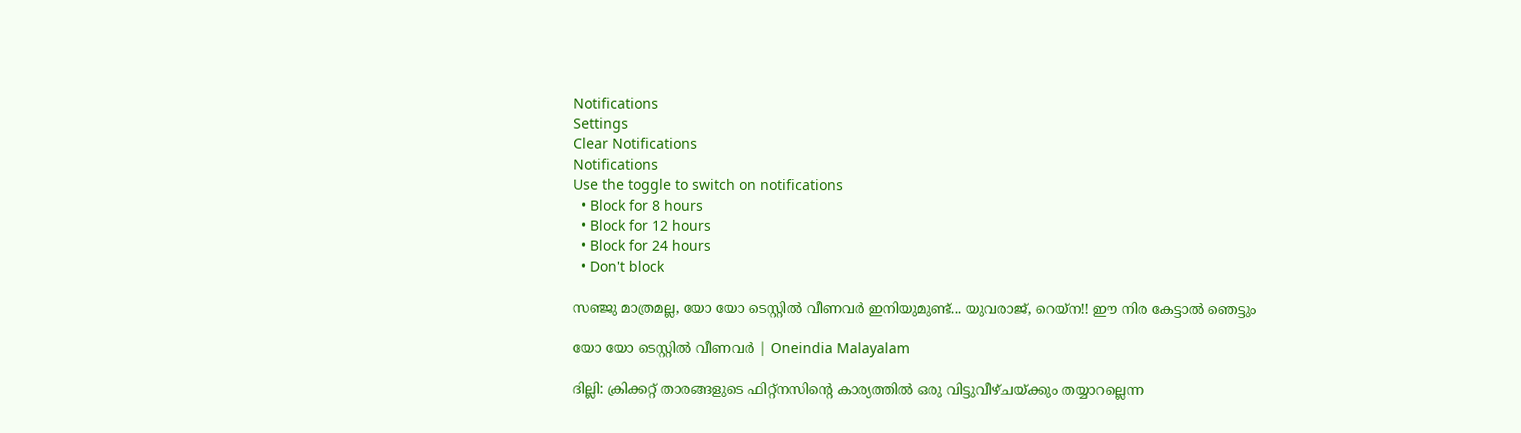Notifications
Settings
Clear Notifications
Notifications
Use the toggle to switch on notifications
  • Block for 8 hours
  • Block for 12 hours
  • Block for 24 hours
  • Don't block

സഞ്ജു മാത്രമല്ല, യോ യോ ടെസ്റ്റില്‍ വീണവര്‍ ഇനിയുമുണ്ട്... യുവരാജ്, റെയ്‌ന!! ഈ നിര കേട്ടാല്‍ ഞെട്ടും

യോ യോ ടെസ്റ്റില്‍ വീണവര്‍ | Oneindia Malayalam

ദില്ലി: ക്രിക്കറ്റ് താരങ്ങളുടെ ഫിറ്റ്‌നസിന്റെ കാര്യത്തില്‍ ഒരു വിട്ടുവീഴ്ചയ്ക്കും തയ്യാറല്ലെന്ന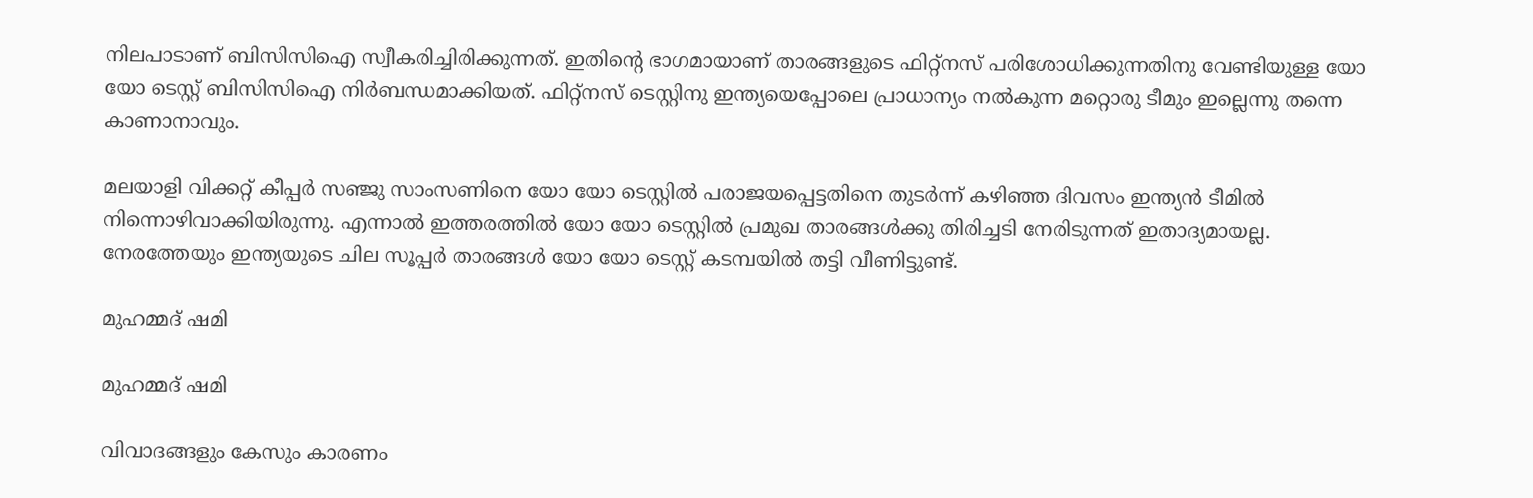നിലപാടാണ് ബിസിസിഐ സ്വീകരിച്ചിരിക്കുന്നത്. ഇതിന്റെ ഭാഗമായാണ് താരങ്ങളുടെ ഫിറ്റ്‌നസ് പരിശോധിക്കുന്നതിനു വേണ്ടിയുള്ള യോ യോ ടെസ്റ്റ് ബിസിസിഐ നിര്‍ബന്ധമാക്കിയത്. ഫിറ്റ്‌നസ് ടെസ്റ്റിനു ഇന്ത്യയെപ്പോലെ പ്രാധാന്യം നല്‍കുന്ന മറ്റൊരു ടീമും ഇല്ലെന്നു തന്നെ കാണാനാവും.

മലയാളി വിക്കറ്റ് കീപ്പര്‍ സഞ്ജു സാംസണിനെ യോ യോ ടെസ്റ്റില്‍ പരാജയപ്പെട്ടതിനെ തുടര്‍ന്ന് കഴിഞ്ഞ ദിവസം ഇന്ത്യന്‍ ടീമില്‍ നിന്നൊഴിവാക്കിയിരുന്നു. എന്നാല്‍ ഇത്തരത്തില്‍ യോ യോ ടെസ്റ്റില്‍ പ്രമുഖ താരങ്ങള്‍ക്കു തിരിച്ചടി നേരിടുന്നത് ഇതാദ്യമായല്ല. നേരത്തേയും ഇന്ത്യയുടെ ചില സൂപ്പര്‍ താരങ്ങള്‍ യോ യോ ടെസ്റ്റ് കടമ്പയില്‍ തട്ടി വീണിട്ടുണ്ട്.

മുഹമ്മദ് ഷമി

മുഹമ്മദ് ഷമി

വിവാദങ്ങളും കേസും കാരണം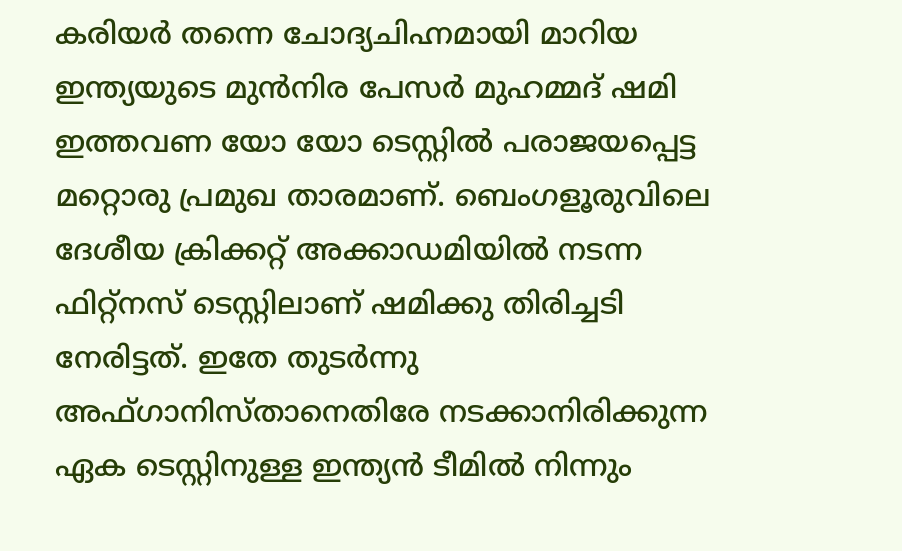കരിയര്‍ തന്നെ ചോദ്യചിഹ്നമായി മാറിയ ഇന്ത്യയുടെ മുന്‍നിര പേസര്‍ മുഹമ്മദ് ഷമി ഇത്തവണ യോ യോ ടെസ്റ്റില്‍ പരാജയപ്പെട്ട മറ്റൊരു പ്രമുഖ താരമാണ്. ബെംഗളൂരുവിലെ ദേശീയ ക്രിക്കറ്റ് അക്കാഡമിയില്‍ നടന്ന ഫിറ്റ്‌നസ് ടെസ്റ്റിലാണ് ഷമിക്കു തിരിച്ചടി നേരിട്ടത്. ഇതേ തുടര്‍ന്നു അഫ്ഗാനിസ്താനെതിരേ നടക്കാനിരിക്കുന്ന ഏക ടെസ്റ്റിനുള്ള ഇന്ത്യന്‍ ടീമില്‍ നിന്നും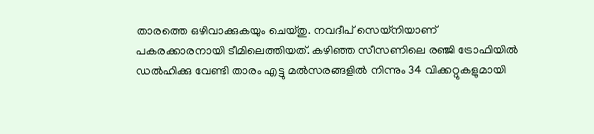താരത്തെ ഒഴിവാക്കുകയും ചെയ്തു. നവദീപ് സെയ്‌നിയാണ് പകരക്കാരനായി ടീമിലെത്തിയത്. കഴിഞ്ഞ സീസണിലെ രഞ്ജി ട്രോഫിയില്‍ ഡല്‍ഹിക്കു വേണ്ടി താരം എട്ടു മല്‍സരങ്ങളില്‍ നിന്നും 34 വിക്കറ്റുകളുമായി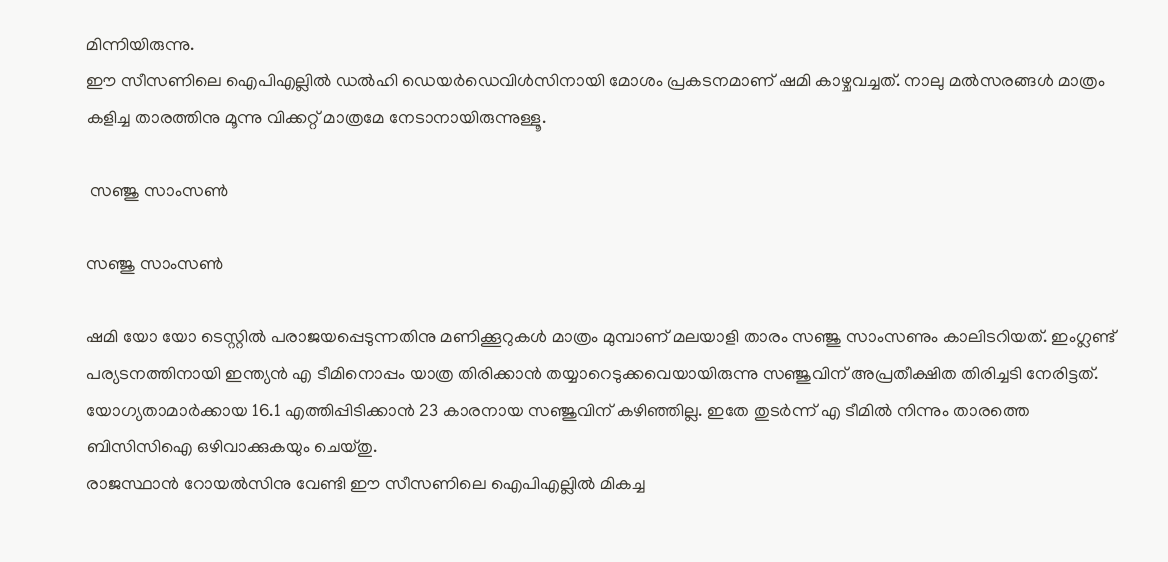മിന്നിയിരുന്നു.
ഈ സീസണിലെ ഐപിഎല്ലില്‍ ഡല്‍ഹി ഡെയര്‍ഡെവിള്‍സിനായി മോശം പ്രകടനമാണ് ഷമി കാഴ്ചവച്ചത്. നാലു മല്‍സരങ്ങള്‍ മാത്രം കളിച്ച താരത്തിനു മൂന്നു വിക്കറ്റ് മാത്രമേ നേടാനായിരുന്നുള്ളൂ.

 സഞ്ജു സാംസണ്‍

സഞ്ജു സാംസണ്‍

ഷമി യോ യോ ടെസ്റ്റില്‍ പരാജയപ്പെടുന്നതിനു മണിക്കൂറുകള്‍ മാത്രം മുമ്പാണ് മലയാളി താരം സഞ്ജു സാംസണും കാലിടറിയത്. ഇംഗ്ലണ്ട് പര്യടനത്തിനായി ഇന്ത്യന്‍ എ ടീമിനൊപ്പം യാത്ര തിരിക്കാന്‍ തയ്യാറെടുക്കവെയായിരുന്നു സഞ്ജുവിന് അപ്രതീക്ഷിത തിരിച്ചടി നേരിട്ടത്. യോഗ്യതാമാര്‍ക്കായ 16.1 എത്തിപ്പിടിക്കാന്‍ 23 കാരനായ സഞ്ജുവിന് കഴിഞ്ഞില്ല. ഇതേ തുടര്‍ന്ന് എ ടീമില്‍ നിന്നും താരത്തെ ബിസിസിഐ ഒഴിവാക്കുകയും ചെയ്തു.
രാജസ്ഥാന്‍ റോയല്‍സിനു വേണ്ടി ഈ സീസണിലെ ഐപിഎല്ലില്‍ മികച്ച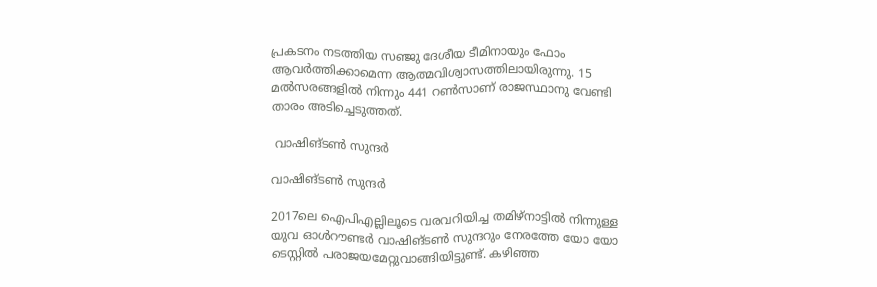പ്രകടനം നടത്തിയ സഞ്ജു ദേശീയ ടീമിനായും ഫോം ആവര്‍ത്തിക്കാമെന്ന ആത്മവിശ്വാസത്തിലായിരുന്നു. 15 മല്‍സരങ്ങളില്‍ നിന്നും 441 റണ്‍സാണ് രാജസ്ഥാനു വേണ്ടി താരം അടിച്ചെടുത്തത്.

 വാഷിങ്ടണ്‍ സുന്ദര്‍

വാഷിങ്ടണ്‍ സുന്ദര്‍

2017ലെ ഐപിഎല്ലിലൂടെ വരവറിയിച്ച തമിഴ്‌നാട്ടില്‍ നിന്നുള്ള യുവ ഓള്‍റൗണ്ടര്‍ വാഷിങ്ടണ്‍ സുന്ദറും നേരത്തേ യോ യോ ടെസ്റ്റില്‍ പരാജയമേറ്റുവാങ്ങിയിട്ടുണ്ട്. കഴിഞ്ഞ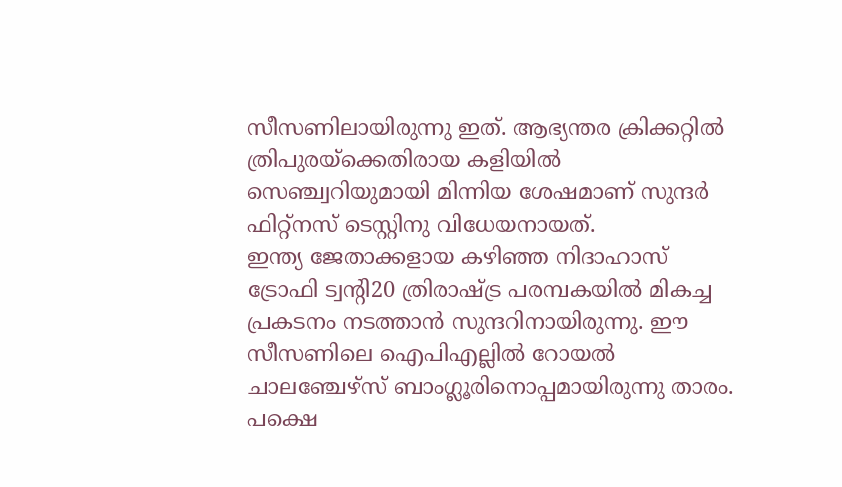സീസണിലായിരുന്നു ഇത്. ആഭ്യന്തര ക്രിക്കറ്റില്‍ ത്രിപുരയ്‌ക്കെതിരായ കളിയില്‍ സെഞ്ച്വറിയുമായി മിന്നിയ ശേഷമാണ് സുന്ദര്‍ ഫിറ്റ്‌നസ് ടെസ്റ്റിനു വിധേയനായത്.
ഇന്ത്യ ജേതാക്കളായ കഴിഞ്ഞ നിദാഹാസ് ട്രോഫി ട്വന്റി20 ത്രിരാഷ്ട്ര പരമ്പകയില്‍ മികച്ച പ്രകടനം നടത്താന്‍ സുന്ദറിനായിരുന്നു. ഈ സീസണിലെ ഐപിഎല്ലില്‍ റോയല്‍ ചാലഞ്ചേഴ്‌സ് ബാംഗ്ലൂരിനൊപ്പമായിരുന്നു താരം. പക്ഷെ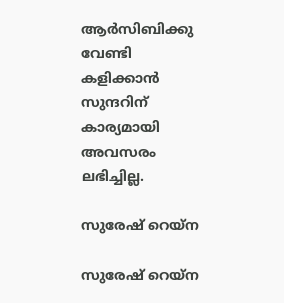ആര്‍സിബിക്കു വേണ്ടി കളിക്കാന്‍ സുന്ദറിന് കാര്യമായി അവസരം ലഭിച്ചില്ല.

സുരേഷ് റെയ്‌ന

സുരേഷ് റെയ്‌ന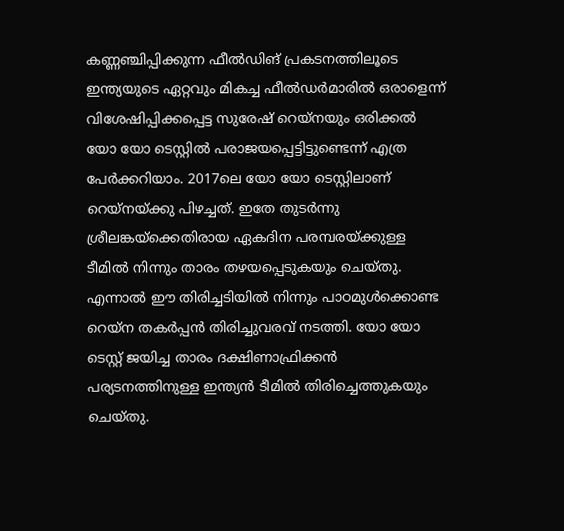കണ്ണഞ്ചിപ്പിക്കുന്ന ഫീല്‍ഡിങ് പ്രകടനത്തിലൂടെ ഇന്ത്യയുടെ ഏറ്റവും മികച്ച ഫീല്‍ഡര്‍മാരില്‍ ഒരാളെന്ന് വിശേഷിപ്പിക്കപ്പെട്ട സുരേഷ് റെയ്‌നയും ഒരിക്കല്‍ യോ യോ ടെസ്റ്റില്‍ പരാജയപ്പെട്ടിട്ടുണ്ടെന്ന് എത്ര പേര്‍ക്കറിയാം. 2017ലെ യോ യോ ടെസ്റ്റിലാണ് റെയ്‌നയ്ക്കു പിഴച്ചത്. ഇതേ തുടര്‍ന്നു ശ്രീലങ്കയ്‌ക്കെതിരായ ഏകദിന പരമ്പരയ്ക്കുള്ള ടീമില്‍ നിന്നും താരം തഴയപ്പെടുകയും ചെയ്തു.
എന്നാല്‍ ഈ തിരിച്ചടിയില്‍ നിന്നും പാഠമുള്‍ക്കൊണ്ട റെയ്‌ന തകര്‍പ്പന്‍ തിരിച്ചുവരവ് നടത്തി. യോ യോ ടെസ്റ്റ് ജയിച്ച താരം ദക്ഷിണാഫ്രിക്കന്‍ പര്യടനത്തിനുള്ള ഇന്ത്യന്‍ ടീമില്‍ തിരിച്ചെത്തുകയും ചെയ്തു.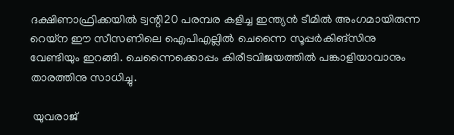ദക്ഷിണാഫ്രിക്കയില്‍ ട്വന്റി20 പരമ്പര കളിച്ച ഇന്ത്യന്‍ ടീമില്‍ അംഗമായിരുന്ന റെയ്‌ന ഈ സീസണിലെ ഐപിഎല്ലില്‍ ചെന്നൈ സൂപ്പര്‍കിങ്‌സിനു വേണ്ടിയും ഇറങ്ങി. ചെന്നൈക്കൊപ്പം കിരീടവിജയത്തില്‍ പങ്കാളിയാവാനും താരത്തിനു സാധിച്ചു.

 യുവരാജ്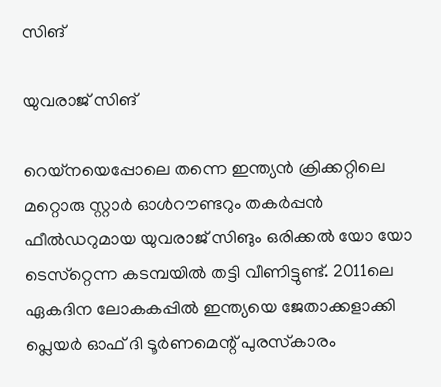സിങ്

യുവരാജ് സിങ്

റെയ്‌നയെപ്പോലെ തന്നെ ഇന്ത്യന്‍ ക്രിക്കറ്റിലെ മറ്റൊരു സ്റ്റാര്‍ ഓള്‍റൗണ്ടറും തകര്‍പ്പന്‍ ഫീല്‍ഡറുമായ യുവരാജ് സിങും ഒരിക്കല്‍ യോ യോ ടെസ്‌റ്റെന്ന കടമ്പയില്‍ തട്ടി വീണിട്ടുണ്ട്. 2011ലെ ഏകദിന ലോകകപ്പില്‍ ഇന്ത്യയെ ജേതാക്കളാക്കി പ്ലെയര്‍ ഓഫ് ദി ടൂര്‍ണമെന്റ് പുരസ്‌കാരം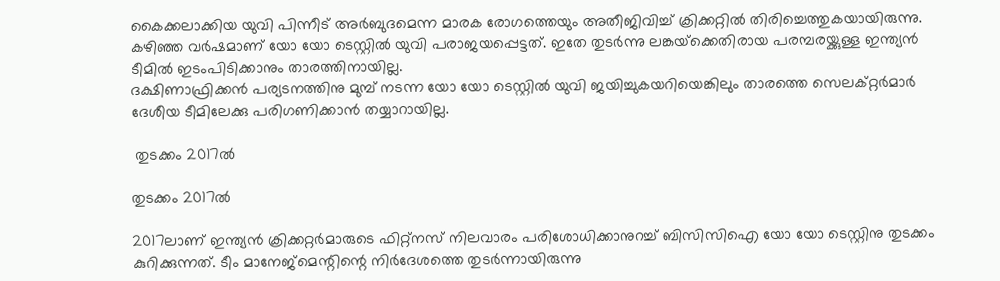കൈക്കലാക്കിയ യുവി പിന്നീട് അര്‍ബുദമെന്ന മാരക രോഗത്തെയും അതീജിവിച്ച് ക്രിക്കറ്റില്‍ തിരിച്ചെത്തുകയായിരുന്നു. കഴിഞ്ഞ വര്‍ഷമാണ് യോ യോ ടെസ്റ്റില്‍ യുവി പരാജയപ്പെട്ടത്. ഇതേ തുടര്‍ന്നു ലങ്കയ്‌ക്കെതിരായ പരമ്പരയ്ക്കുള്ള ഇന്ത്യന്‍ ടീമില്‍ ഇടംപിടിക്കാനും താരത്തിനായില്ല.
ദക്ഷിണാഫ്രിക്കന്‍ പര്യടനത്തിനു മുമ്പ് നടന്ന യോ യോ ടെസ്റ്റില്‍ യുവി ജയിച്ചുകയറിയെങ്കിലും താരത്തെ സെലക്റ്റര്‍മാര്‍ ദേശീയ ടീമിലേക്കു പരിഗണിക്കാന്‍ തയ്യാറായില്ല.

 തുടക്കം 2017ല്‍

തുടക്കം 2017ല്‍

2017ലാണ് ഇന്ത്യന്‍ ക്രിക്കറ്റര്‍മാരുടെ ഫിറ്റ്‌നസ് നിലവാരം പരിശോധിക്കാനുറച്ച് ബിസിസിഐ യോ യോ ടെസ്റ്റിനു തുടക്കം കുറിക്കുന്നത്. ടീം മാനേജ്‌മെന്റിന്റെ നിര്‍ദേശത്തെ തുടര്‍ന്നായിരുന്നു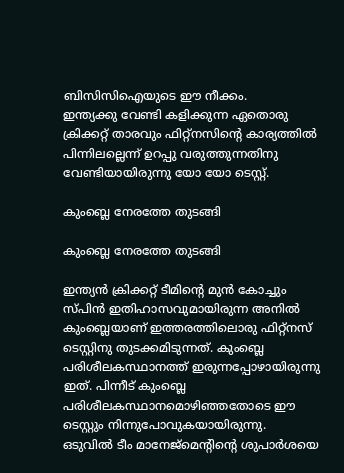ബിസിസിഐയുടെ ഈ നീക്കം.
ഇന്ത്യക്കു വേണ്ടി കളിക്കുന്ന ഏതൊരു ക്രിക്കറ്റ് താരവും ഫിറ്റ്‌നസിന്റെ കാര്യത്തില്‍ പിന്നിലല്ലെന്ന് ഉറപ്പു വരുത്തുന്നതിനു വേണ്ടിയായിരുന്നു യോ യോ ടെസ്റ്റ്.

കുംബ്ലെ നേരത്തേ തുടങ്ങി

കുംബ്ലെ നേരത്തേ തുടങ്ങി

ഇന്ത്യന്‍ ക്രിക്കറ്റ് ടീമിന്റെ മുന്‍ കോച്ചും സ്പിന്‍ ഇതിഹാസവുമായിരുന്ന അനില്‍ കുംബ്ലെയാണ് ഇത്തരത്തിലൊരു ഫിറ്റ്‌നസ് ടെസ്റ്റിനു തുടക്കമിടുന്നത്. കുംബ്ലെ പരിശീലകസ്ഥാനത്ത് ഇരുന്നപ്പോഴായിരുന്നു ഇത്. പിന്നീട് കുംബ്ലെ പരിശീലകസ്ഥാനമൊഴിഞ്ഞതോടെ ഈ ടെസ്റ്റും നിന്നുപോവുകയായിരുന്നു.
ഒടുവില്‍ ടീം മാനേജ്‌മെന്റിന്റെ ശുപാര്‍ശയെ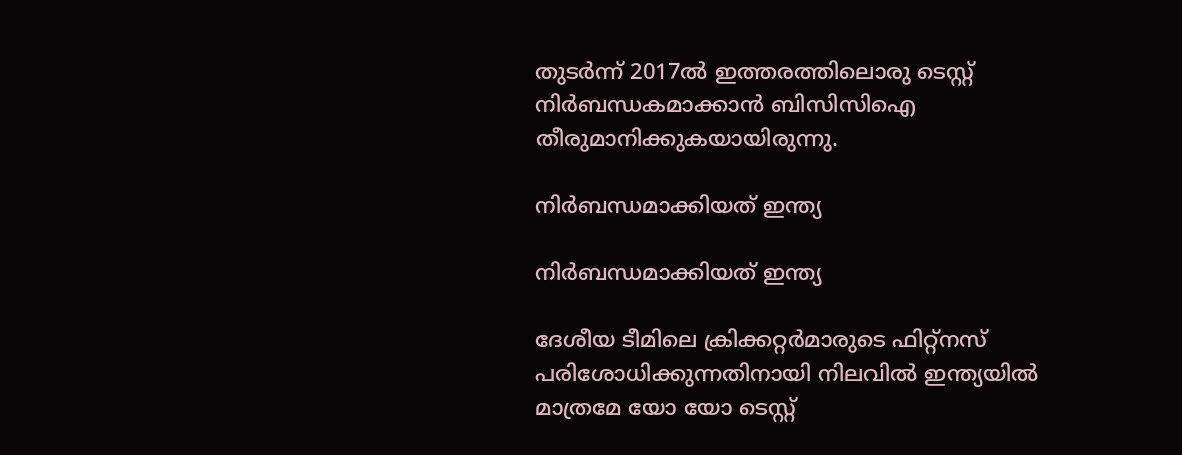തുടര്‍ന്ന് 2017ല്‍ ഇത്തരത്തിലൊരു ടെസ്റ്റ് നിര്‍ബന്ധകമാക്കാന്‍ ബിസിസിഐ തീരുമാനിക്കുകയായിരുന്നു.

നിര്‍ബന്ധമാക്കിയത് ഇന്ത്യ

നിര്‍ബന്ധമാക്കിയത് ഇന്ത്യ

ദേശീയ ടീമിലെ ക്രിക്കറ്റര്‍മാരുടെ ഫിറ്റ്‌നസ് പരിശോധിക്കുന്നതിനായി നിലവില്‍ ഇന്ത്യയില്‍ മാത്രമേ യോ യോ ടെസ്റ്റ്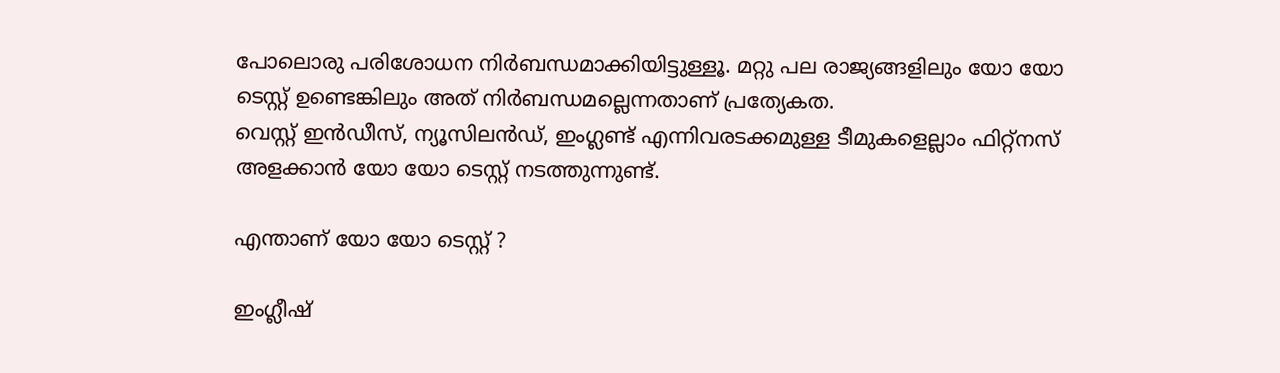പോലൊരു പരിശോധന നിര്‍ബന്ധമാക്കിയിട്ടുള്ളൂ. മറ്റു പല രാജ്യങ്ങളിലും യോ യോ ടെസ്റ്റ് ഉണ്ടെങ്കിലും അത് നിര്‍ബന്ധമല്ലെന്നതാണ് പ്രത്യേകത.
വെസ്റ്റ് ഇന്‍ഡീസ്, ന്യൂസിലന്‍ഡ്, ഇംഗ്ലണ്ട് എന്നിവരടക്കമുള്ള ടീമുകളെല്ലാം ഫിറ്റ്‌നസ് അളക്കാന്‍ യോ യോ ടെസ്റ്റ് നടത്തുന്നുണ്ട്.

എന്താണ് യോ യോ ടെസ്റ്റ് ?

ഇംഗ്ലീഷ്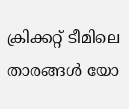ക്രിക്കറ്റ് ടീമിലെ താരങ്ങള്‍ യോ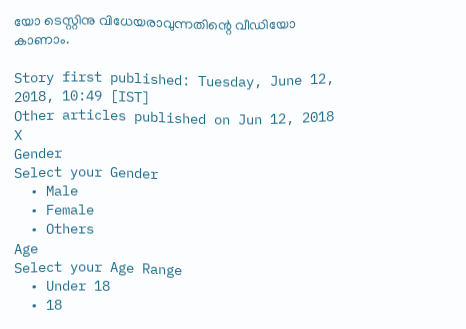യോ ടെസ്റ്റിനു വിധേയരാവുന്നതിന്റെ വീഡിയോ കാണാം.

Story first published: Tuesday, June 12, 2018, 10:49 [IST]
Other articles published on Jun 12, 2018
X
Gender
Select your Gender
  • Male
  • Female
  • Others
Age
Select your Age Range
  • Under 18
  • 18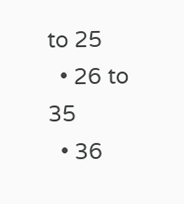to 25
  • 26 to 35
  • 36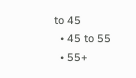to 45
  • 45 to 55
  • 55+